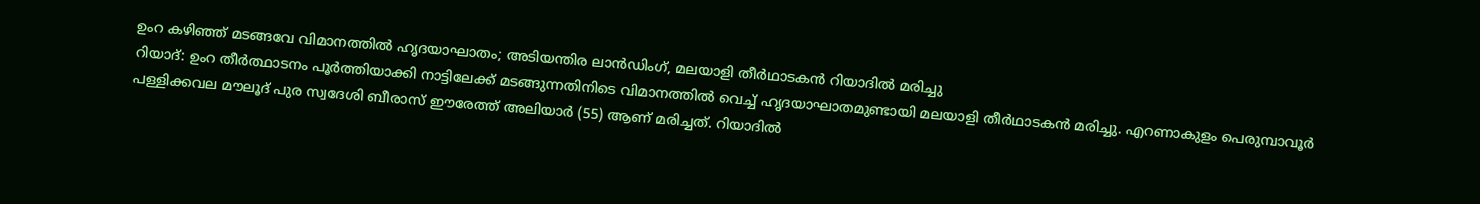ഉംറ കഴിഞ്ഞ് മടങ്ങവേ വിമാനത്തിൽ ഹൃദയാഘാതം; അടിയന്തിര ലാൻഡിംഗ്, മലയാളി തീർഥാടകൻ റിയാദിൽ മരിച്ചു
റിയാദ്: ഉംറ തീർത്ഥാടനം പൂർത്തിയാക്കി നാട്ടിലേക്ക് മടങ്ങുന്നതിനിടെ വിമാനത്തിൽ വെച്ച് ഹൃദയാഘാതമുണ്ടായി മലയാളി തീർഥാടകൻ മരിച്ചു. എറണാകുളം പെരുമ്പാവൂർ പള്ളിക്കവല മൗലൂദ് പുര സ്വദേശി ബീരാസ് ഈരേത്ത് അലിയാർ (55) ആണ് മരിച്ചത്. റിയാദിൽ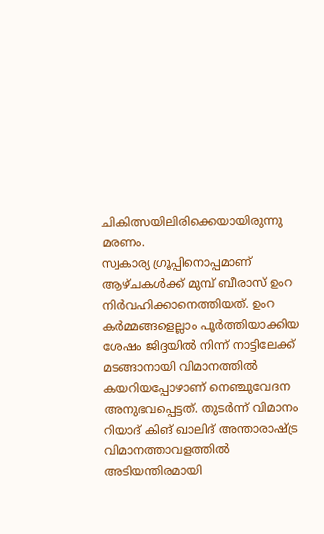ചികിത്സയിലിരിക്കെയായിരുന്നു മരണം.
സ്വകാര്യ ഗ്രൂപ്പിനൊപ്പമാണ് ആഴ്ചകൾക്ക് മുമ്പ് ബീരാസ് ഉംറ നിർവഹിക്കാനെത്തിയത്. ഉംറ കർമ്മങ്ങളെല്ലാം പൂർത്തിയാക്കിയ ശേഷം ജിദ്ദയിൽ നിന്ന് നാട്ടിലേക്ക് മടങ്ങാനായി വിമാനത്തിൽ കയറിയപ്പോഴാണ് നെഞ്ചുവേദന അനുഭവപ്പെട്ടത്. തുടർന്ന് വിമാനം റിയാദ് കിങ് ഖാലിദ് അന്താരാഷ്ട്ര വിമാനത്താവളത്തിൽ അടിയന്തിരമായി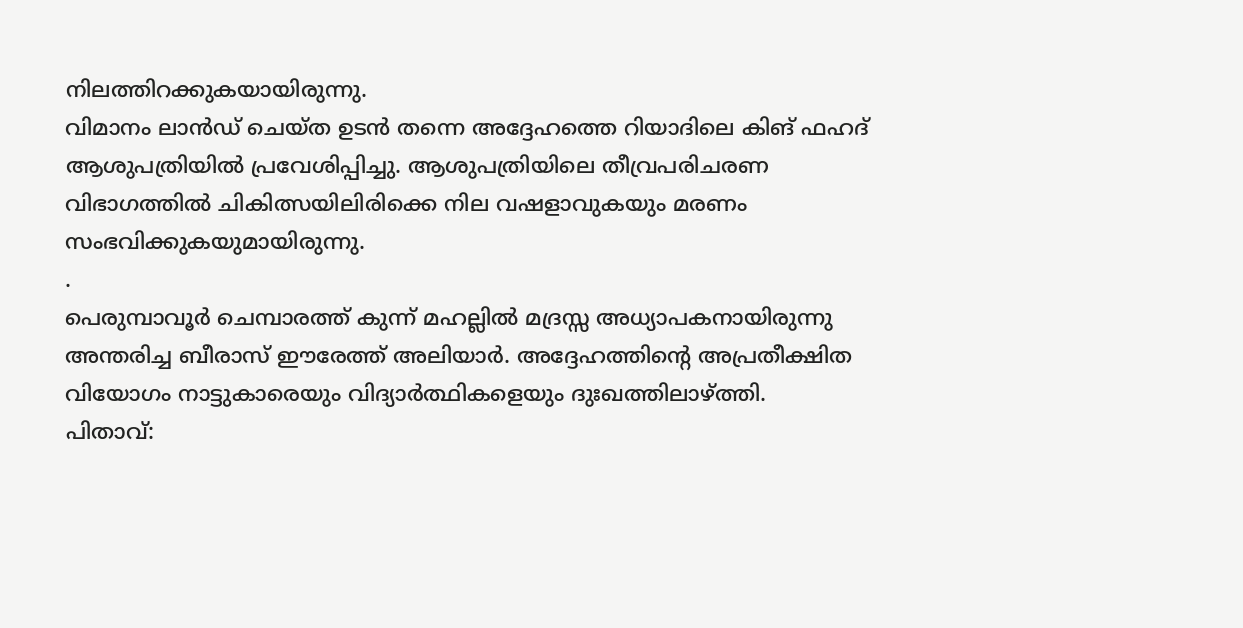നിലത്തിറക്കുകയായിരുന്നു.
വിമാനം ലാൻഡ് ചെയ്ത ഉടൻ തന്നെ അദ്ദേഹത്തെ റിയാദിലെ കിങ് ഫഹദ് ആശുപത്രിയിൽ പ്രവേശിപ്പിച്ചു. ആശുപത്രിയിലെ തീവ്രപരിചരണ വിഭാഗത്തിൽ ചികിത്സയിലിരിക്കെ നില വഷളാവുകയും മരണം സംഭവിക്കുകയുമായിരുന്നു.
.
പെരുമ്പാവൂർ ചെമ്പാരത്ത് കുന്ന് മഹല്ലിൽ മദ്രസ്സ അധ്യാപകനായിരുന്നു അന്തരിച്ച ബീരാസ് ഈരേത്ത് അലിയാർ. അദ്ദേഹത്തിന്റെ അപ്രതീക്ഷിത വിയോഗം നാട്ടുകാരെയും വിദ്യാർത്ഥികളെയും ദുഃഖത്തിലാഴ്ത്തി.
പിതാവ്: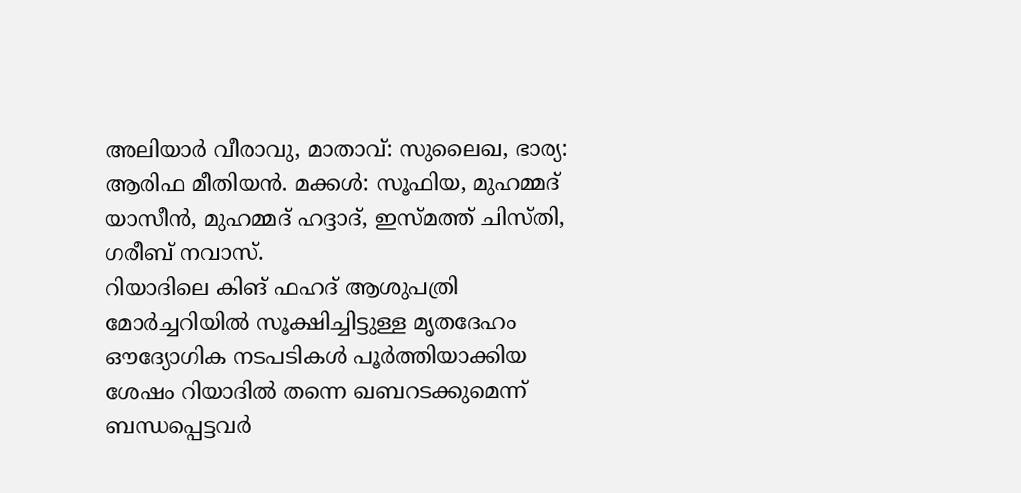അലിയാർ വീരാവു, മാതാവ്: സുലൈഖ, ഭാര്യ: ആരിഫ മീതിയൻ. മക്കൾ: സൂഫിയ, മുഹമ്മദ് യാസീൻ, മുഹമ്മദ് ഹദ്ദാദ്, ഇസ്മത്ത് ചിസ്തി, ഗരീബ് നവാസ്.
റിയാദിലെ കിങ് ഫഹദ് ആശുപത്രി മോർച്ചറിയിൽ സൂക്ഷിച്ചിട്ടുള്ള മൃതദേഹം ഔദ്യോഗിക നടപടികൾ പൂർത്തിയാക്കിയ ശേഷം റിയാദിൽ തന്നെ ഖബറടക്കുമെന്ന് ബന്ധപ്പെട്ടവർ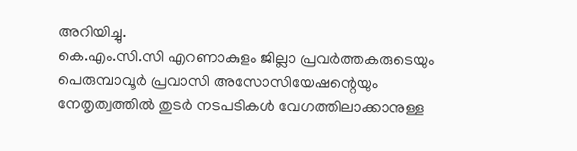അറിയിച്ചു.
കെ.എം.സി.സി എറണാകുളം ജില്ലാ പ്രവർത്തകരുടെയും പെരുമ്പാവൂർ പ്രവാസി അസോസിയേഷന്റെയും നേതൃത്വത്തിൽ തുടർ നടപടികൾ വേഗത്തിലാക്കാനുള്ള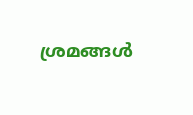ശ്രമങ്ങൾ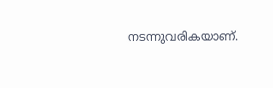നടന്നുവരികയാണ്.